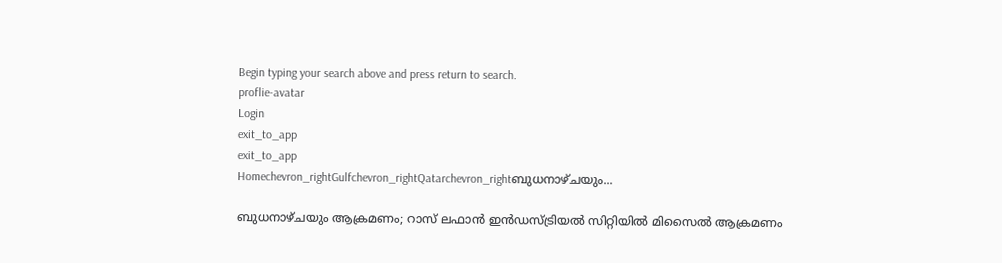Begin typing your search above and press return to search.
proflie-avatar
Login
exit_to_app
exit_to_app
Homechevron_rightGulfchevron_rightQatarchevron_rightബുധനാഴ്ചയും...

ബുധനാഴ്ചയും ആക്രമണം; റാസ് ലഫാൻ ഇൻഡസ്ട്രിയൽ സിറ്റിയിൽ മിസൈൽ ആക്രമണം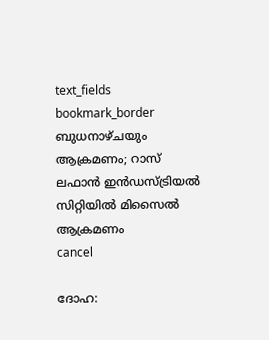text_fields
bookmark_border
ബുധനാഴ്ചയും ആക്രമണം; റാസ് ലഫാൻ ഇൻഡസ്ട്രിയൽ   സിറ്റിയിൽ മിസൈൽ ആക്രമണം
cancel

ദോഹ: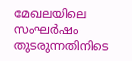മേഖലയിലെ സംഘർഷം തുടരുന്നതിനിടെ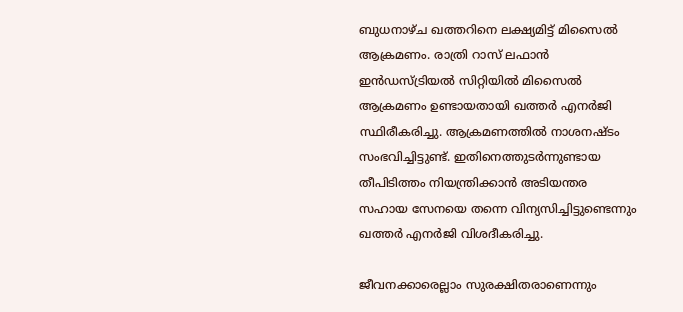ബുധനാഴ്ച ഖത്തറിനെ ലക്ഷ്യമിട്ട് മിസൈൽ ആക്രമണം. രാത്രി റാസ് ലഫാൻ ഇൻഡസ്ട്രിയൽ സിറ്റിയിൽ മിസൈൽ ആക്രമണം ഉണ്ടായതായി ഖത്തർ എനർജി സ്ഥിരീകരിച്ചു. ആക്രമണത്തിൽ നാശനഷ്ടം സംഭവിച്ചിട്ടുണ്ട്. ഇതിനെത്തുടർന്നുണ്ടായ തീപിടിത്തം നിയന്ത്രിക്കാൻ അടിയന്തര സഹായ സേനയെ തന്നെ വിന്യസിച്ചിട്ടുണ്ടെന്നും ഖത്തർ എനർജി വിശദീകരിച്ചു.

ജീവനക്കാരെല്ലാം സുരക്ഷിതരാണെന്നും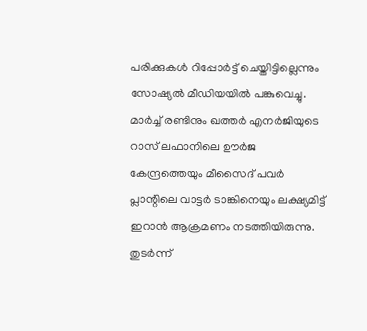പരിക്കുകൾ റിപ്പോർട്ട് ചെയ്തിട്ടില്ലെന്നും സോഷ്യൽ മീഡിയയിൽ പങ്കുവെച്ചു. മാർച്ച് രണ്ടിനും ഖത്തർ എനർജിയുടെ റാസ് ലഫാനിലെ ഊർജ കേന്ദ്രത്തെയും മീസൈദ് പവർ പ്ലാന്റിലെ വാട്ടർ ടാങ്കിനെയും ലക്ഷ്യമിട്ട് ഇറാൻ ആക്രമണം നടത്തിയിരുന്നു. തുടർന്ന്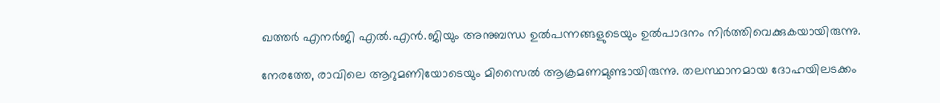ഖത്തർ എനർജി എൽ.എൻ.ജിയും അനുബന്ധ ഉൽപന്നങ്ങളുടെയും ഉൽപാദനം നിർത്തിവെക്കുകയായിരുന്നു.

നേരത്തേ, രാവിലെ ആറുമണിയോടെയും മിസൈൽ ആക്രമണമുണ്ടായിരുന്നു. തലസ്ഥാനമായ ദോഹയിലടക്കം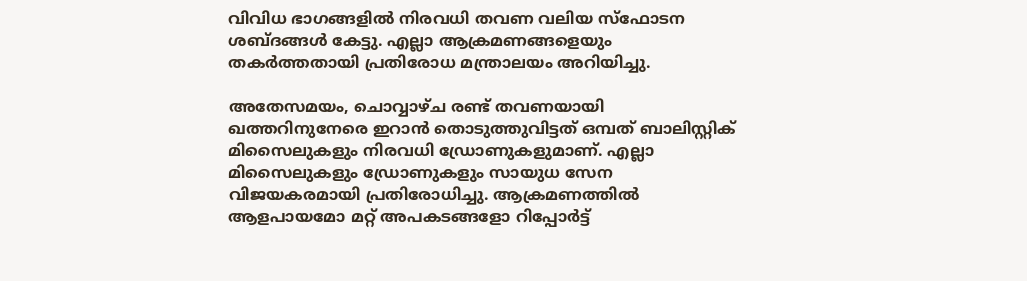വിവിധ ഭാഗങ്ങളിൽ നിരവധി തവണ വലിയ സ്ഫോടന ശബ്ദങ്ങൾ കേട്ടു. എല്ലാ ആക്രമണങ്ങളെയും തകർത്തതായി പ്രതിരോധ മന്ത്രാലയം അറിയിച്ചു.

അതേസമയം, ചൊവ്വാഴ്ച രണ്ട് തവണയായി ഖത്തറിനുനേരെ ഇറാൻ തൊടുത്തുവിട്ടത് ഒമ്പത് ബാലിസ്റ്റിക് മിസൈലുകളും നിരവധി ഡ്രോണുകളുമാണ്. എല്ലാ മിസൈലുകളും ഡ്രോണുകളും സായുധ സേന വിജയകരമായി പ്രതിരോധിച്ചു. ആക്രമണത്തിൽ ആളപായമോ മറ്റ് അപകടങ്ങളോ റിപ്പോർട്ട്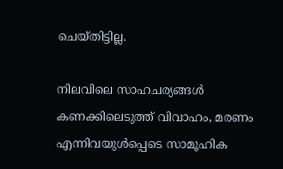ചെയ്തിട്ടില്ല.

നിലവിലെ സാഹചര്യങ്ങൾ കണക്കിലെടുത്ത് വിവാഹം, മരണം എന്നിവയുൾപ്പെടെ സാമൂഹിക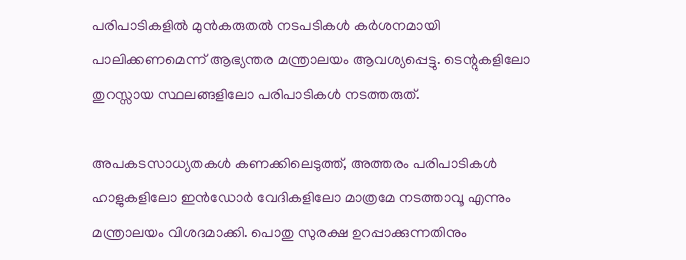പരിപാടികളിൽ മുൻകരുതൽ നടപടികൾ കർശനമായി പാലിക്കണമെന്ന് ആഭ്യന്തര മന്ത്രാലയം ആവശ്യപ്പെട്ടു. ടെന്റുകളിലോ തുറസ്സായ സ്ഥലങ്ങളിലോ പരിപാടികൾ നടത്തരുത്.

അപകടസാധ്യതകൾ കണക്കിലെടുത്ത്, അത്തരം പരിപാടികൾ ഹാളുകളിലോ ഇൻഡോർ വേദികളിലോ മാത്രമേ നടത്താവൂ എന്നും മന്ത്രാലയം വിശദമാക്കി. പൊതു സുരക്ഷ ഉറപ്പാക്കുന്നതിനും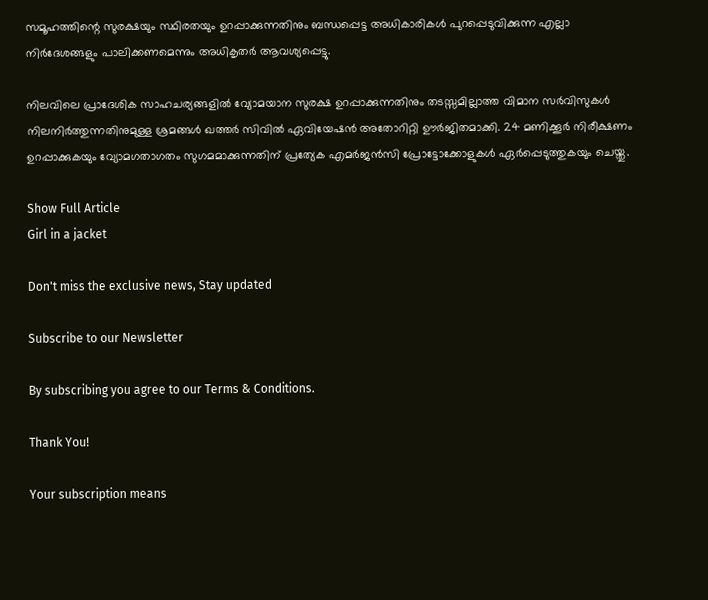സമൂഹത്തിന്റെ സുരക്ഷയും സ്ഥിരതയും ഉറപ്പാക്കുന്നതിനും ബന്ധപ്പെട്ട അധികാരികൾ പുറപ്പെടുവിക്കുന്ന എല്ലാ നിർദേശങ്ങളും പാലിക്കണമെന്നും അധികൃതർ ആവശ്യപ്പെട്ടു.

നിലവിലെ പ്രാദേശിക സാഹചര്യങ്ങളിൽ വ്യോമയാന സുരക്ഷ ഉറപ്പാക്കുന്നതിനും തടസ്സമില്ലാത്ത വിമാന സർവിസുകൾ നിലനിർത്തുന്നതിനുമുള്ള ശ്രമങ്ങൾ ഖത്തർ സിവിൽ ഏവിയേഷൻ അതോറിറ്റി ഊർജിതമാക്കി. 24 മണിക്കൂർ നിരീക്ഷണം ഉറപ്പാക്കുകയും വ്യോമഗതാഗതം സുഗമമാക്കുന്നതിന് പ്രത്യേക എമർജൻസി പ്രോട്ടോക്കോളുകൾ ഏർപ്പെടുത്തുകയും ചെയ്തു.

Show Full Article
Girl in a jacket

Don't miss the exclusive news, Stay updated

Subscribe to our Newsletter

By subscribing you agree to our Terms & Conditions.

Thank You!

Your subscription means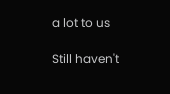a lot to us

Still haven't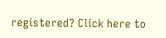registered? Click here to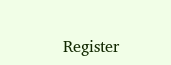Register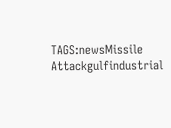TAGS:newsMissile Attackgulfindustrial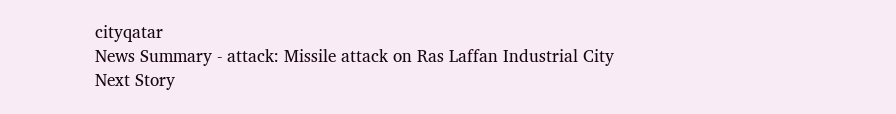cityqatar
News Summary - attack: Missile attack on Ras Laffan Industrial City
Next Story